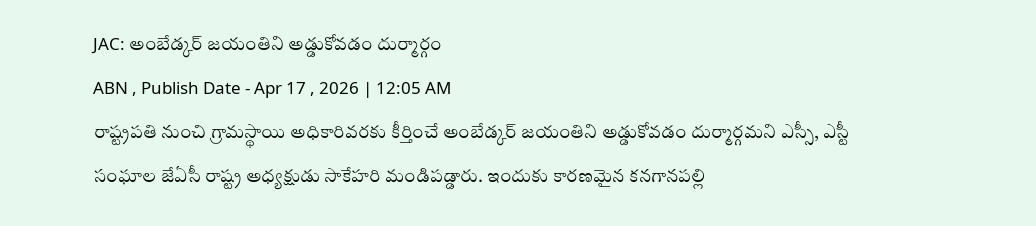JAC: అంబేడ్కర్ జయంతిని అడ్డుకోవడం దుర్మార్గం
ABN , Publish Date - Apr 17 , 2026 | 12:05 AM
రాష్ట్రపతి నుంచి గ్రామస్థాయి అధికారివరకు కీర్తించే అంబేడ్కర్ జయంతిని అడ్డుకోవడం దుర్మార్గమని ఎస్సీ, ఎస్టీ సంఘాల జేఏసీ రాష్ట్ర అధ్యక్షుడు సాకేహరి మండిపడ్డారు. ఇందుకు కారణమైన కనగానపల్లి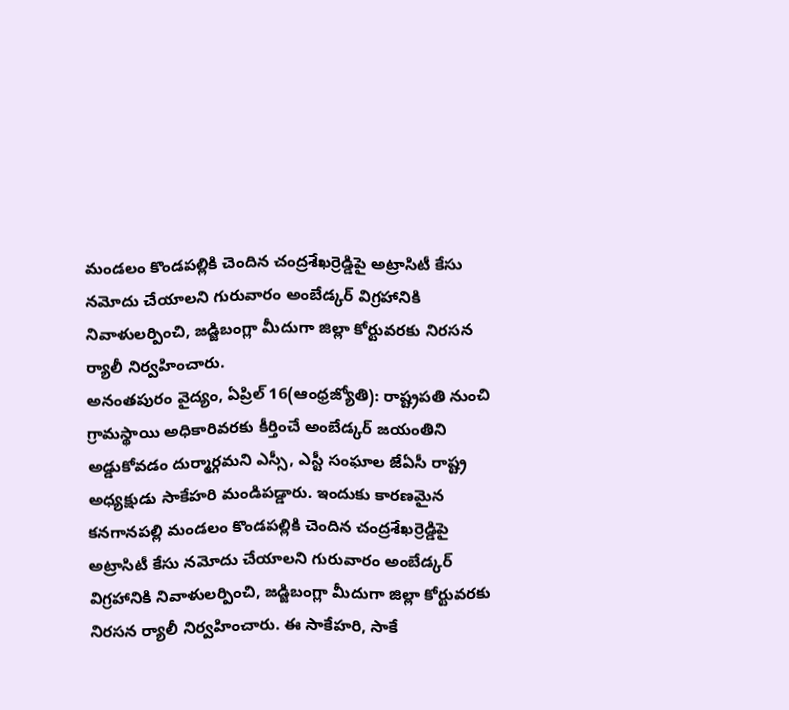మండలం కొండపల్లికి చెందిన చంద్రశేఖర్రెడ్డిపై అట్రాసిటీ కేసు నమోదు చేయాలని గురువారం అంబేడ్కర్ విగ్రహానికి నివాళులర్పించి, జడ్జిబంగ్లా మీదుగా జిల్లా కోర్టువరకు నిరసన ర్యాలీ నిర్వహించారు.
అనంతపురం వైద్యం, ఏప్రిల్ 16(ఆంధ్రజ్యోతి): రాష్ట్రపతి నుంచి గ్రామస్థాయి అధికారివరకు కీర్తించే అంబేడ్కర్ జయంతిని అడ్డుకోవడం దుర్మార్గమని ఎస్సీ, ఎస్టీ సంఘాల జేఏసీ రాష్ట్ర అధ్యక్షుడు సాకేహరి మండిపడ్డారు. ఇందుకు కారణమైన కనగానపల్లి మండలం కొండపల్లికి చెందిన చంద్రశేఖర్రెడ్డిపై అట్రాసిటీ కేసు నమోదు చేయాలని గురువారం అంబేడ్కర్ విగ్రహానికి నివాళులర్పించి, జడ్జిబంగ్లా మీదుగా జిల్లా కోర్టువరకు నిరసన ర్యాలీ నిర్వహించారు. ఈ సాకేహరి, సాకే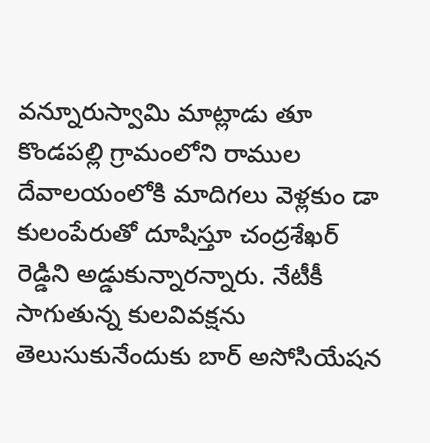వన్నూరుస్వామి మాట్లాడు తూ కొండపల్లి గ్రామంలోని రాముల దేవాలయంలోకి మాదిగలు వెళ్లకుం డా కులంపేరుతో దూషిస్తూ చంద్రశేఖర్ రెడ్డిని అడ్డుకున్నారన్నారు. నేటీకీ సాగుతున్న కులవివక్షను తెలుసుకునేందుకు బార్ అసోసియేషన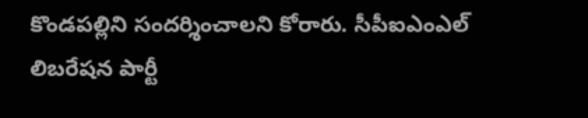కొండపల్లిని సందర్శించాలని కోరారు. సీపీఐఎంఎల్ లిబరేషన పార్టీ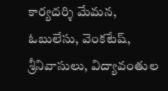కార్యదర్శి మేమన, ఓబులేసు, వెంకటేష్, శ్రీనివాసులు, విద్యావంతుల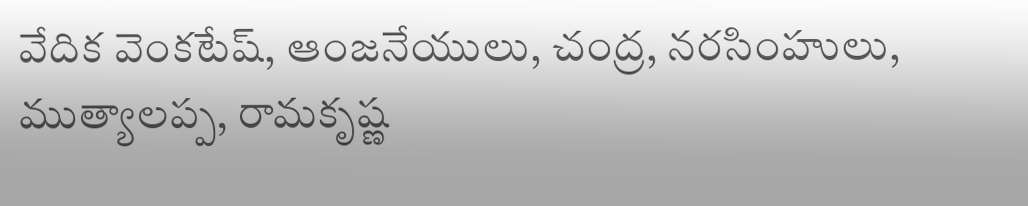వేదిక వెంకటేష్, ఆంజనేయులు, చంద్ర, నరసింహులు, ముత్యాలప్ప, రామకృష్ణ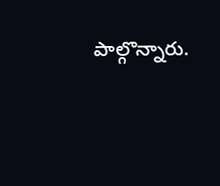పాల్గొన్నారు.